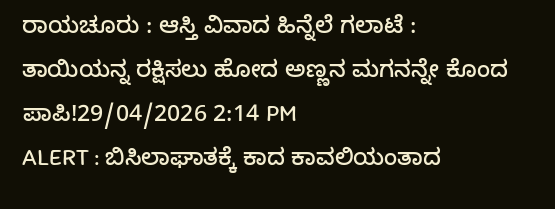ರಾಯಚೂರು : ಆಸ್ತಿ ವಿವಾದ ಹಿನ್ನೆಲೆ ಗಲಾಟೆ : ತಾಯಿಯನ್ನ ರಕ್ಷಿಸಲು ಹೋದ ಅಣ್ಣನ ಮಗನನ್ನೇ ಕೊಂದ ಪಾಪಿ!29/04/2026 2:14 PM
ALERT : ಬಿಸಿಲಾಘಾತಕ್ಕೆ ಕಾದ ಕಾವಲಿಯಂತಾದ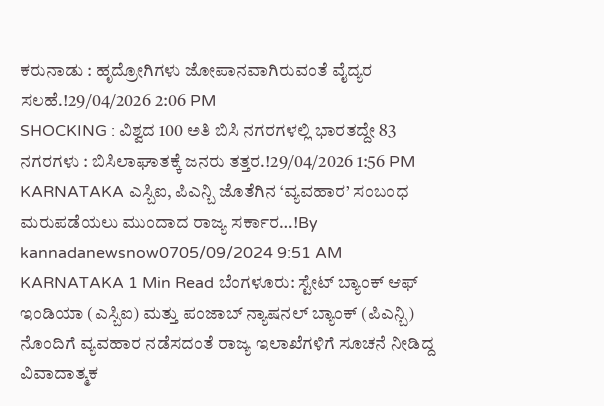ಕರುನಾಡು : ಹೃದ್ರೋಗಿಗಳು ಜೋಪಾನವಾಗಿರುವಂತೆ ವೈದ್ಯರ ಸಲಹೆ.!29/04/2026 2:06 PM
SHOCKING : ವಿಶ್ವದ 100 ಅತಿ ಬಿಸಿ ನಗರಗಳಲ್ಲಿ ಭಾರತದ್ದೇ 83 ನಗರಗಳು : ಬಿಸಿಲಾಘಾತಕ್ಕೆ ಜನರು ತತ್ತರ.!29/04/2026 1:56 PM
KARNATAKA ಎಸ್ಬಿಐ, ಪಿಎನ್ಬಿ ಜೊತೆಗಿನ ‘ವ್ಯವಹಾರ’ ಸಂಬಂಧ ಮರುಪಡೆಯಲು ಮುಂದಾದ ರಾಜ್ಯ ಸರ್ಕಾರ…!By kannadanewsnow0705/09/2024 9:51 AM KARNATAKA 1 Min Read ಬೆಂಗಳೂರು: ಸ್ಟೇಟ್ ಬ್ಯಾಂಕ್ ಆಫ್ ಇಂಡಿಯಾ (ಎಸ್ಬಿಐ) ಮತ್ತು ಪಂಜಾಬ್ ನ್ಯಾಷನಲ್ ಬ್ಯಾಂಕ್ (ಪಿಎನ್ಬಿ) ನೊಂದಿಗೆ ವ್ಯವಹಾರ ನಡೆಸದಂತೆ ರಾಜ್ಯ ಇಲಾಖೆಗಳಿಗೆ ಸೂಚನೆ ನೀಡಿದ್ದ ವಿವಾದಾತ್ಮಕ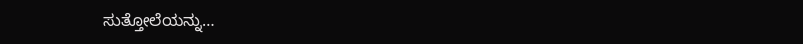ಸುತ್ತೋಲೆಯನ್ನು…